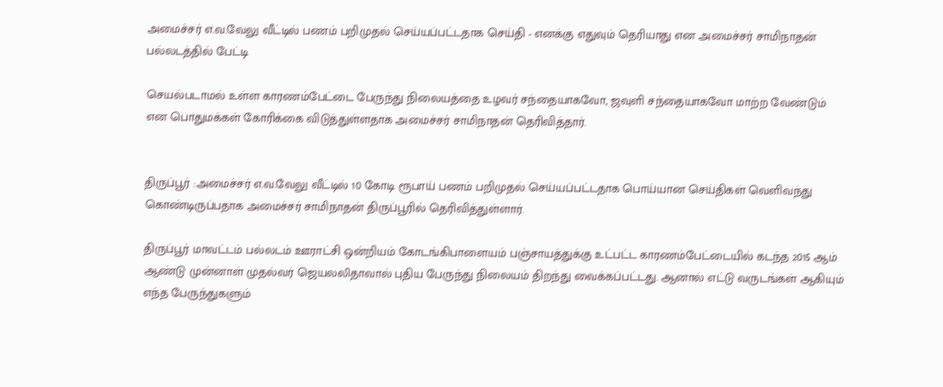அமைச்சர் எ.வ.வேலு வீட்டில் பணம் பறிமுதல் செய்யப்பட்டதாக செய்தி - எனக்கு எதுவும் தெரியாது என அமைச்சர் சாமிநாதன் பல்லடத்தில் பேட்டி

செயல்படாமல் உள்ள காரணம்பேட்டை பேருந்து நிலையத்தை உழவர் சந்தையாகவோ, ஜவுளி சந்தையாகவோ மாற்ற வேண்டும் என பொதுமக்கள் கோரிக்கை விடுத்துள்ளதாக அமைச்சர் சாமிநாதன் தெரிவித்தார்.


திருப்பூர் :அமைச்சர் எ.வ.வேலு வீட்டில் 10 கோடி ரூபாய் பணம் பறிமுதல் செய்யப்பட்டதாக பொய்யான செய்திகள் வெளிவந்து கொண்டிருப்பதாக அமைச்சர் சாமிநாதன் திருப்பூரில் தெரிவித்துள்ளார்.

திருப்பூர் மாவட்டம் பல்லடம் ஊராட்சி ஒன்றியம் கோடங்கிபாளையம் பஞ்சாயத்துக்கு உட்பட்ட காரணம்பேட்டையில் கடந்த 2015 ஆம் ஆண்டு முன்னாள் முதல்வர் ஜெயலலிதாவால் புதிய பேருந்து நிலையம் திறந்து வைக்கப்பட்டது. ஆனால் எட்டு வருடங்கள் ஆகியும் எந்த பேருந்துகளும்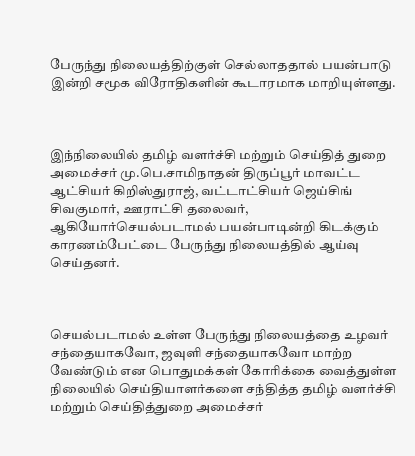பேருந்து நிலையத்திற்குள் செல்லாததால் பயன்பாடு இன்றி சமூக விரோதிகளின் கூடாரமாக மாறியுள்ளது.



இந்நிலையில் தமிழ் வளர்ச்சி மற்றும் செய்தித் துறை அமைச்சர் மு.பெ.சாமிநாதன் திருப்பூர் மாவட்ட ஆட்சியர் கிறிஸ்துராஜ், வட்டாட்சியர் ஜெய்சிங் சிவகுமார், ஊராட்சி தலைவர், ஆகியோர்செயல்படாமல் பயன்பாடின்றி கிடக்கும் காரணம்பேட்டை பேருந்து நிலையத்தில் ஆய்வு செய்தனர்.



செயல்படாமல் உள்ள பேருந்து நிலையத்தை உழவர் சந்தையாகவோ, ஜவுளி சந்தையாகவோ மாற்ற வேண்டும் என பொதுமக்கள் கோரிக்கை வைத்துள்ள நிலையில் செய்தியாளர்களை சந்தித்த தமிழ் வளர்ச்சி மற்றும் செய்தித்துறை அமைச்சர்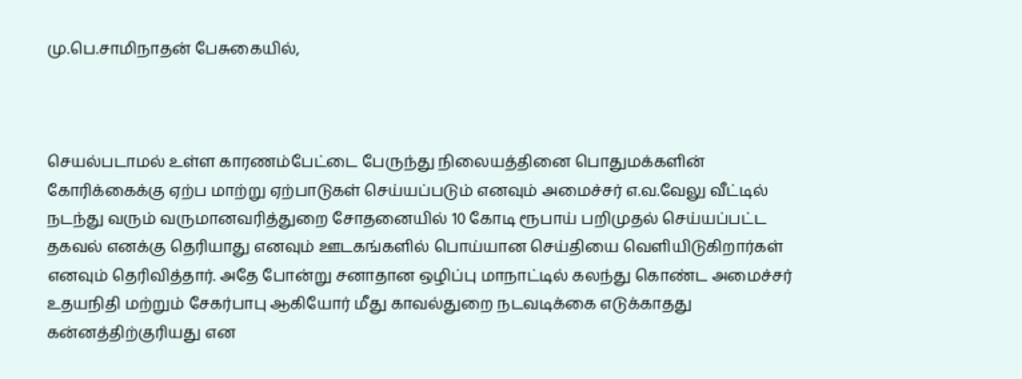மு.பெ.சாமிநாதன் பேசுகையில்,



செயல்படாமல் உள்ள காரணம்பேட்டை பேருந்து நிலையத்தினை பொதுமக்களின் கோரிக்கைக்கு ஏற்ப மாற்று ஏற்பாடுகள் செய்யப்படும் எனவும் அமைச்சர் எ.வ.வேலு வீட்டில் நடந்து வரும் வருமானவரித்துறை சோதனையில் 10 கோடி ரூபாய் பறிமுதல் செய்யப்பட்ட தகவல் எனக்கு தெரியாது எனவும் ஊடகங்களில் பொய்யான செய்தியை வெளியிடுகிறார்கள் எனவும் தெரிவித்தார். அதே போன்று சனாதான ஒழிப்பு மாநாட்டில் கலந்து கொண்ட அமைச்சர் உதயநிதி மற்றும் சேகர்பாபு ஆகியோர் மீது காவல்துறை நடவடிக்கை எடுக்காதது கன்னத்திற்குரியது என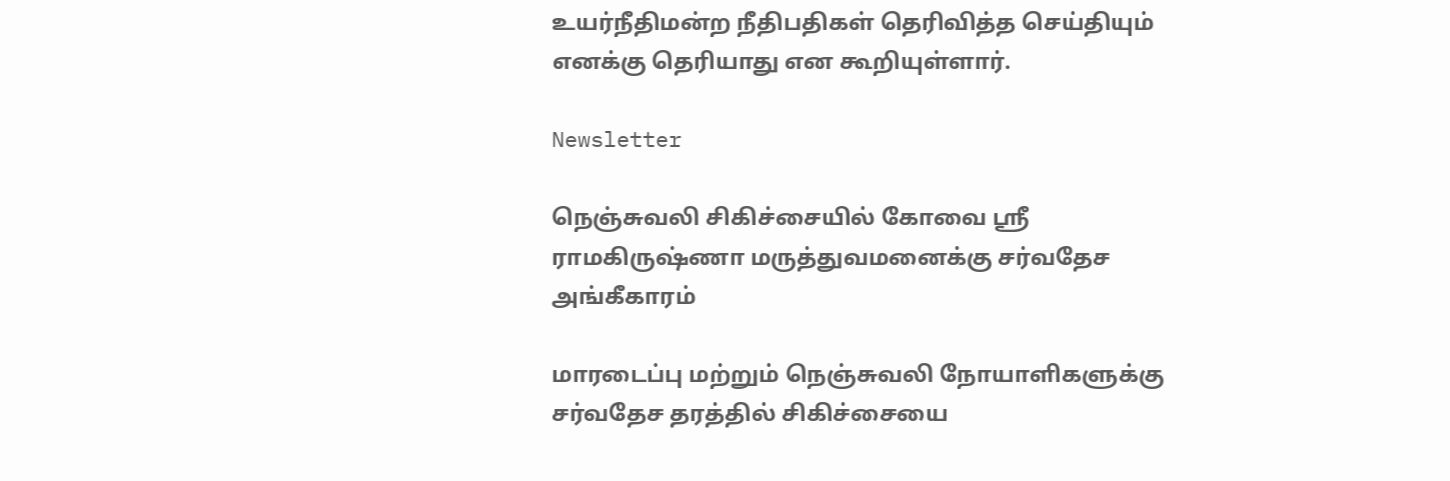உயர்நீதிமன்ற நீதிபதிகள் தெரிவித்த செய்தியும் எனக்கு தெரியாது என கூறியுள்ளார்.

Newsletter

நெஞ்சுவலி சிகிச்சையில் கோவை ஸ்ரீ ராமகிருஷ்ணா மருத்துவமனைக்கு சர்வதேச அங்கீகாரம்

மாரடைப்பு மற்றும் நெஞ்சுவலி நோயாளிகளுக்கு சர்வதேச தரத்தில் சிகிச்சையை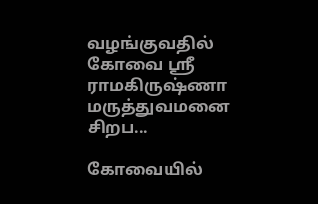வழங்குவதில் கோவை ஸ்ரீ ராமகிருஷ்ணா மருத்துவமனை சிறப...

கோவையில்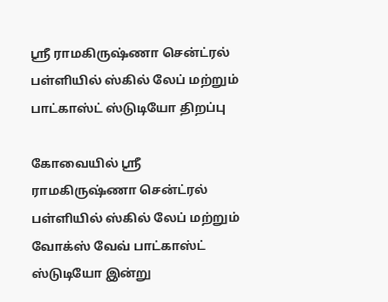ஸ்ரீ ராமகிருஷ்ணா சென்ட்ரல் பள்ளியில் ஸ்கில் லேப் மற்றும் பாட்காஸ்ட் ஸ்டுடியோ திறப்பு

கோவையில் ஸ்ரீ ராமகிருஷ்ணா சென்ட்ரல் பள்ளியில் ஸ்கில் லேப் மற்றும் வோக்ஸ் வேவ் பாட்காஸ்ட் ஸ்டுடியோ இன்று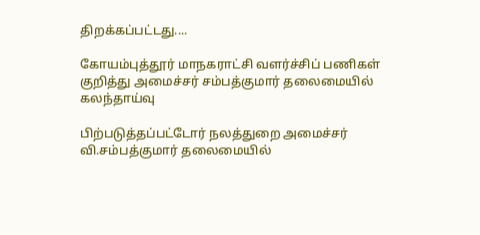திறக்கப்பட்டது....

கோயம்புத்தூர் மாநகராட்சி வளர்ச்சிப் பணிகள் குறித்து அமைச்சர் சம்பத்குமார் தலைமையில் கலந்தாய்வு

பிற்படுத்தப்பட்டோர் நலத்துறை அமைச்சர் வி.சம்பத்குமார் தலைமையில்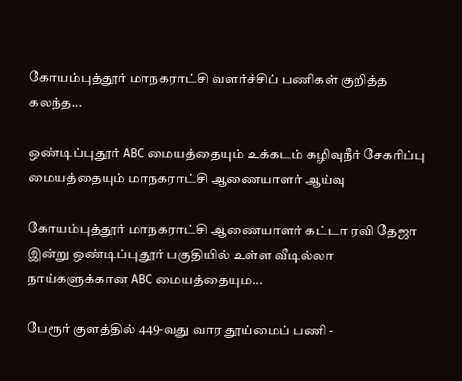கோயம்புத்தூர் மாநகராட்சி வளர்ச்சிப் பணிகள் குறித்த கலந்த...

ஒண்டிப்புதூர் ABC மையத்தையும் உக்கடம் கழிவுநீர் சேகரிப்பு மையத்தையும் மாநகராட்சி ஆணையாளர் ஆய்வு

கோயம்புத்தூர் மாநகராட்சி ஆணையாளர் கட்டா ரவி தேஜா இன்று ஒண்டிப்புதூர் பகுதியில் உள்ள வீடில்லா நாய்களுக்கான ABC மையத்தையும...

பேரூர் குளத்தில் 449-வது வார தூய்மைப் பணி -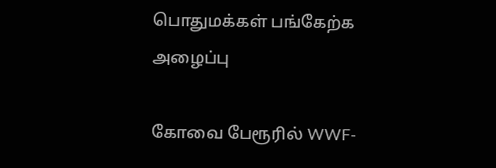பொதுமக்கள் பங்கேற்க அழைப்பு

கோவை பேரூரில் WWF-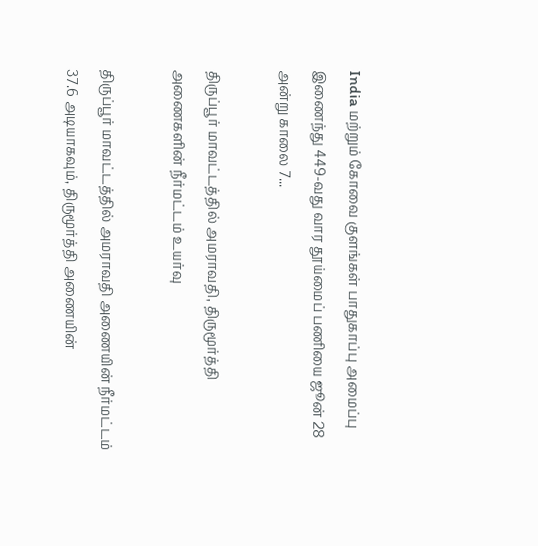India மற்றும் கோவை குளங்கள் பாதுகாப்பு அமைப்பு இணைந்து 449-வது வார தூய்மைப் பணியை ஜூன் 28 அன்று காலை 7...

திருப்பூர் மாவட்டத்தில் அமராவதி, திருமூர்த்தி அணைகளின் நீர்மட்டம் உயர்வு

திருப்பூர் மாவட்டத்தில் அமராவதி அணையின் நீர்மட்டம் 37.6 அடியாகவும், திருமூர்த்தி அணையின்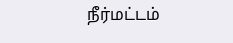நீர்மட்டம்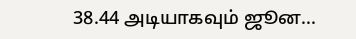38.44 அடியாகவும் ஜூன...